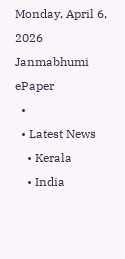Monday, April 6, 2026
Janmabhumi
ePaper
  •
  • Latest News
    • Kerala
    • India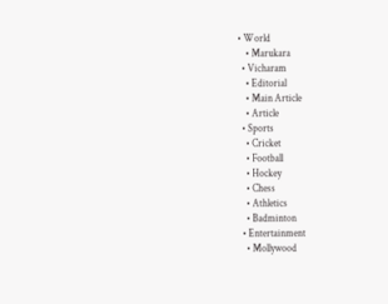• World
    • Marukara
  • Vicharam
    • Editorial
    • Main Article
    • Article
  • Sports
    • Cricket
    • Football
    • Hockey
    • Chess
    • Athletics
    • Badminton
  • Entertainment
    • Mollywood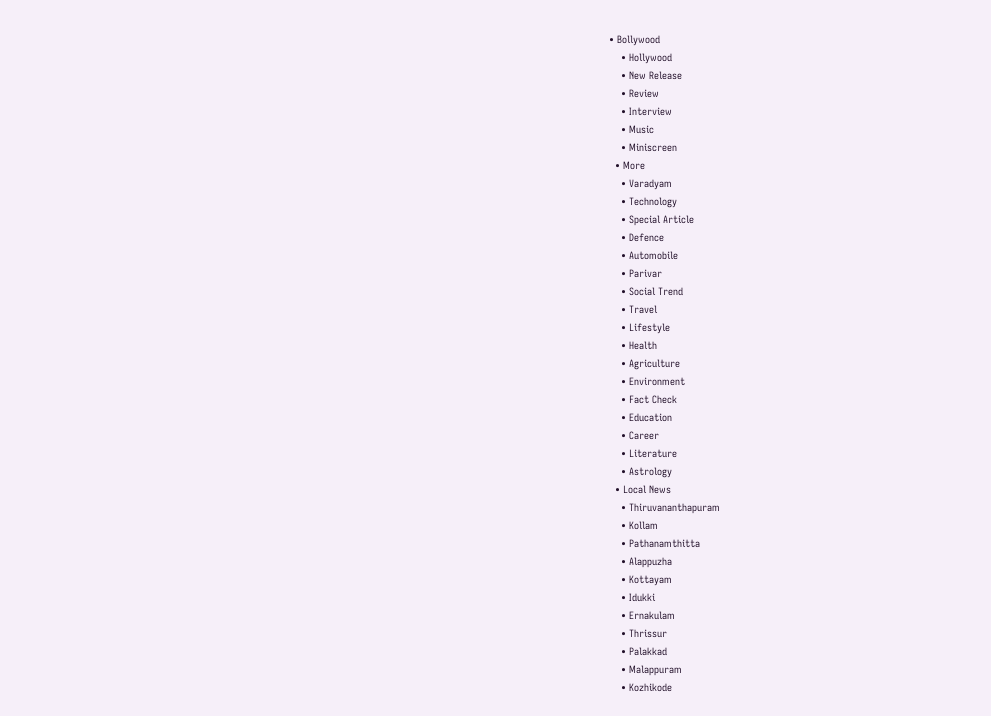• Bollywood
    • Hollywood
    • New Release
    • Review
    • Interview
    • Music
    • Miniscreen
  • More
    • Varadyam
    • Technology
    • Special Article
    • Defence
    • Automobile
    • Parivar
    • Social Trend
    • Travel
    • Lifestyle
    • Health
    • Agriculture
    • Environment
    • Fact Check
    • Education
    • Career
    • Literature
    • Astrology
  • Local News
    • Thiruvananthapuram
    • Kollam
    • Pathanamthitta
    • Alappuzha
    • Kottayam
    • Idukki
    • Ernakulam
    • Thrissur
    • Palakkad
    • Malappuram
    • Kozhikode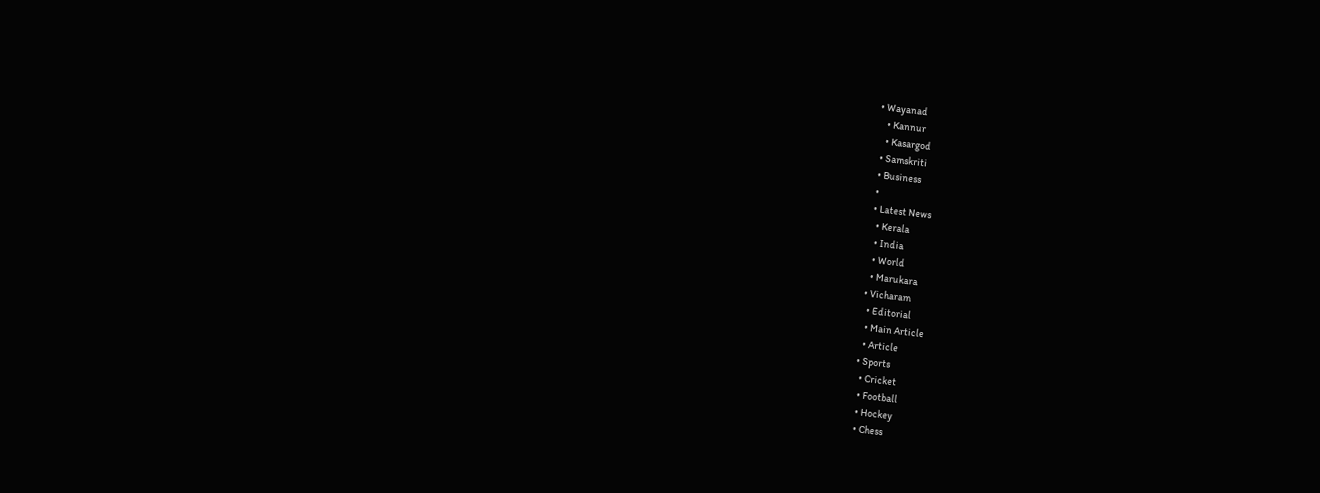• Wayanad
    • Kannur
    • Kasargod
  • Samskriti
  • Business
  •
  • Latest News
    • Kerala
    • India
    • World
    • Marukara
  • Vicharam
    • Editorial
    • Main Article
    • Article
  • Sports
    • Cricket
    • Football
    • Hockey
    • Chess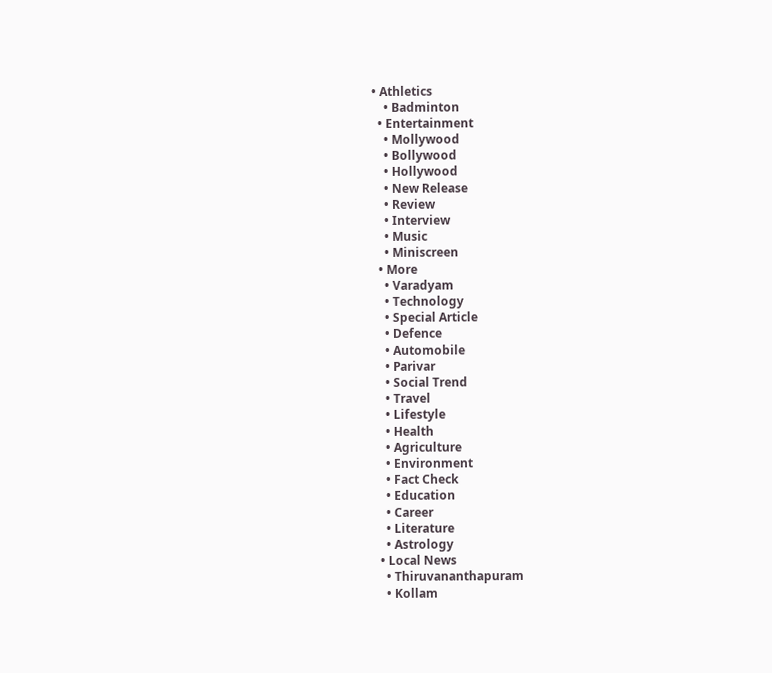• Athletics
    • Badminton
  • Entertainment
    • Mollywood
    • Bollywood
    • Hollywood
    • New Release
    • Review
    • Interview
    • Music
    • Miniscreen
  • More
    • Varadyam
    • Technology
    • Special Article
    • Defence
    • Automobile
    • Parivar
    • Social Trend
    • Travel
    • Lifestyle
    • Health
    • Agriculture
    • Environment
    • Fact Check
    • Education
    • Career
    • Literature
    • Astrology
  • Local News
    • Thiruvananthapuram
    • Kollam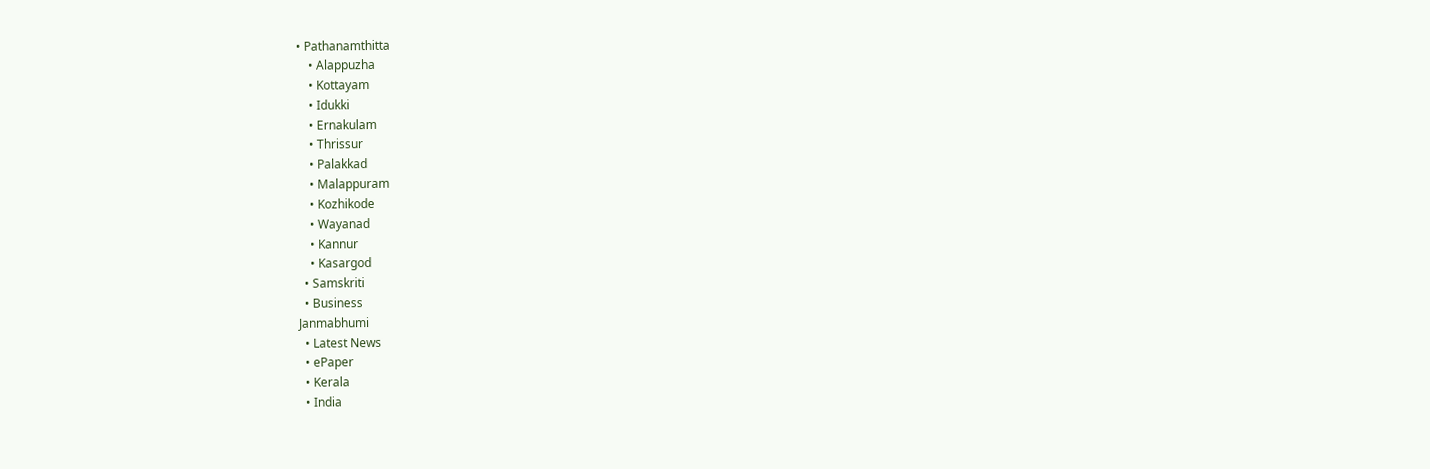• Pathanamthitta
    • Alappuzha
    • Kottayam
    • Idukki
    • Ernakulam
    • Thrissur
    • Palakkad
    • Malappuram
    • Kozhikode
    • Wayanad
    • Kannur
    • Kasargod
  • Samskriti
  • Business
Janmabhumi
  • Latest News
  • ePaper
  • Kerala
  • India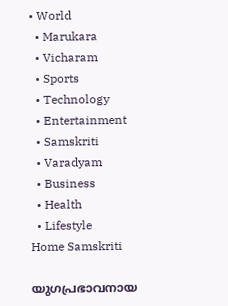• World
  • Marukara
  • Vicharam
  • Sports
  • Technology
  • Entertainment
  • Samskriti
  • Varadyam
  • Business
  • Health
  • Lifestyle
Home Samskriti

യുഗപ്രഭാവനായ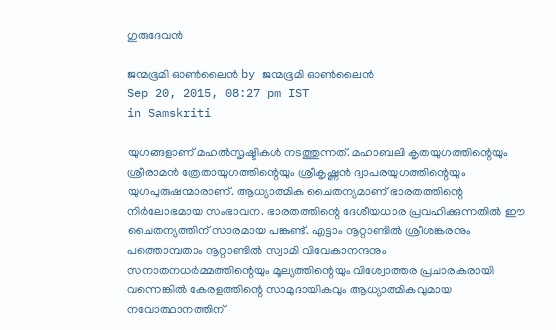ഗുരുദേവന്‍

ജന്മഭൂമി ഓണ്‍ലൈന്‍ by ജന്മഭൂമി ഓണ്‍ലൈന്‍
Sep 20, 2015, 08:27 pm IST
in Samskriti

യുഗങ്ങളാണ് മഹല്‍സൃഷ്ടികള്‍ നടത്തുന്നത്. മഹാബലി കൃതയുഗത്തിന്റെയും ശ്രീരാമന്‍ ത്രേതായുഗത്തിന്റെയും ശ്രീകൃഷ്ണന്‍ ദ്വാപരയുഗത്തിന്റെയും യുഗപുരുഷന്മാരാണ്. ആധ്യാത്മിക ചൈതന്യമാണ് ഭാരതത്തിന്റെ നിര്‍ലോഭമായ സംഭാവന. ഭാരതത്തിന്റെ ദേശീയധാര പ്രവഹിക്കുന്നതില്‍ ഈ ചൈതന്യത്തിന് സാരമായ പങ്കുണ്ട്. എട്ടാം നൂറ്റാണ്ടില്‍ ശ്രീശങ്കരനും പത്തൊമ്പതാം നൂറ്റാണ്ടില്‍ സ്വാമി വിവേകാനന്ദനും സനാതനധര്‍മ്മത്തിന്റെയും മൂല്യത്തിന്റെയും വിശ്വോത്തര പ്രചാരകരായി വന്നെങ്കില്‍ കേരളത്തിന്റെ സാമുദായികവും ആധ്യാത്മികവുമായ നവോത്ഥാനത്തിന്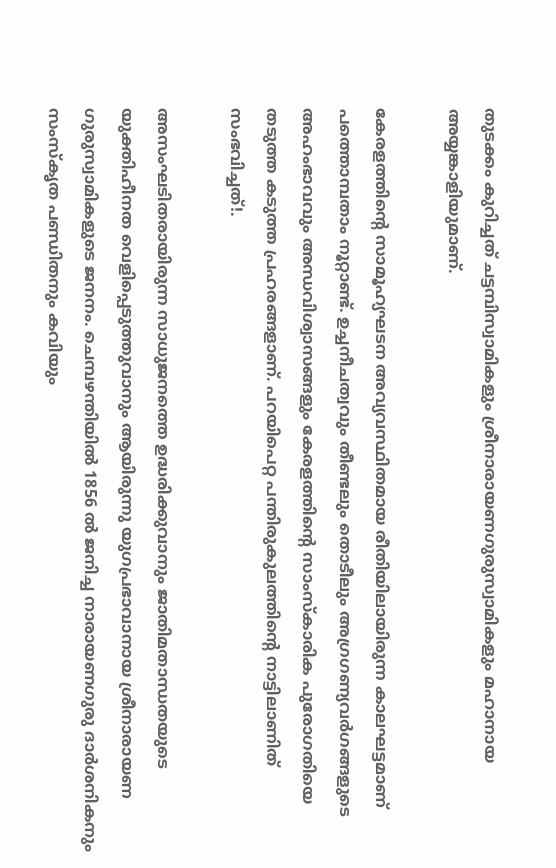തുടക്കം കുറിച്ചത് ചട്ടമ്പിസ്വാമികളും ശ്രീനാരായണഗുരുസ്വാമികളും മഹാനായ അയ്യങ്കാളിയുമാണ്.

കേരളത്തിന്റെ സാമൂഹ്യഘടന അവ്യവസ്ഥിതമായ രീതിയിലായിരുന്ന കാലഘട്ടമാണ് പത്തൊമ്പതാം നൂറ്റാണ്ട്. ഉച്ചനീചത്വവും തീണ്ടലും തൊടീലും അഗ്രഗണ്യവര്‍ഗങ്ങളുടെ അഹംഭാവവും അന്ധവിശ്വാസങ്ങളും കേരളത്തിന്റെ സാംസ്‌കാരിക പുരോഗതിയെ തടുത്ത കടുത്ത പ്രഹരങ്ങളാണ്. പറയിപെറ്റ പന്തിരുകുലത്തിന്റെ നാട്ടിലാണിത് സംഭവിച്ചത്!.

അസംഘടിതരായിരുന്ന സാധുജനത്തെ ഉദ്ധരിക്കുവാനും ജാതിമതാന്ധതയുടെ യുക്തിഹീനത വെളിപ്പെടുത്തുവാനും ആയിരുന്നു യുഗപ്രഭാവാനായ ശ്രീനാരായണ ഗുരുസ്വാമികളുടെ ജനനം. ചെമ്പഴന്തിയില്‍ 1856 ല്‍ ജനിച്ച നാരായണഗുരു ദാര്‍ശനികനും സംസ്‌കൃത പണ്ഡിതനും കവിയും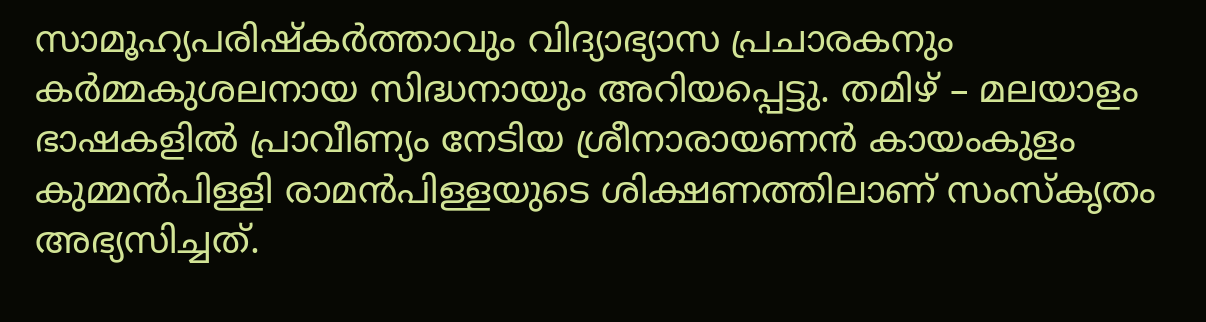സാമൂഹ്യപരിഷ്‌കര്‍ത്താവും വിദ്യാഭ്യാസ പ്രചാരകനും കര്‍മ്മകുശലനായ സിദ്ധനായും അറിയപ്പെട്ടു. തമിഴ് – മലയാളം ഭാഷകളില്‍ പ്രാവീണ്യം നേടിയ ശ്രീനാരായണന്‍ കായംകുളം കുമ്മന്‍പിള്ളി രാമന്‍പിള്ളയുടെ ശിക്ഷണത്തിലാണ് സംസ്‌കൃതം അഭ്യസിച്ചത്.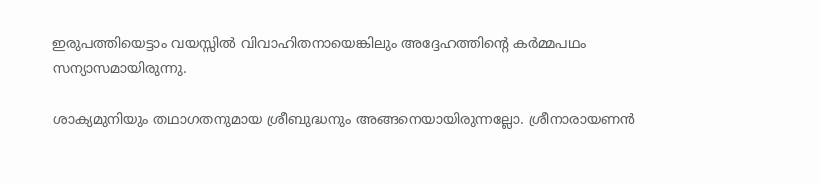ഇരുപത്തിയെട്ടാം വയസ്സില്‍ വിവാഹിതനായെങ്കിലും അദ്ദേഹത്തിന്റെ കര്‍മ്മപഥം സന്യാസമായിരുന്നു.

ശാക്യമുനിയും തഥാഗതനുമായ ശ്രീബുദ്ധനും അങ്ങനെയായിരുന്നല്ലോ. ശ്രീനാരായണന്‍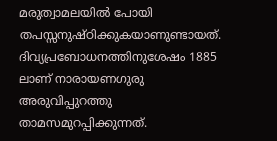മരുത്വാമലയില്‍ പോയി തപസ്സനുഷ്ഠിക്കുകയാണുണ്ടായത്. ദിവ്യപ്രബോധനത്തിനുശേഷം 1885 ലാണ് നാരായണഗുരു അരുവിപ്പുറത്തു താമസമുറപ്പിക്കുന്നത്.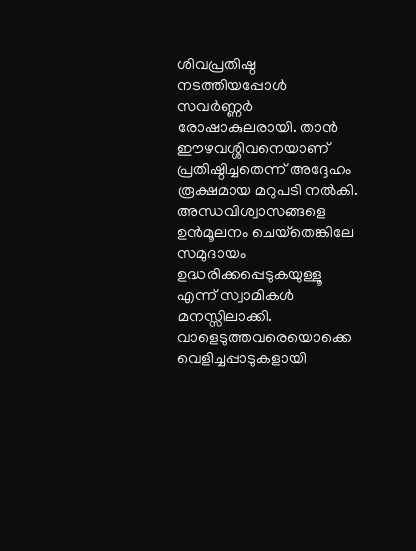ശിവപ്രതിഷ്ഠ നടത്തിയപ്പോള്‍ സവര്‍ണ്ണര്‍ രോഷാകുലരായി. താന്‍ ഈഴവശ്ശിവനെയാണ് പ്രതിഷ്ഠിച്ചതെന്ന് അദ്ദേഹം രൂക്ഷമായ മറുപടി നല്‍കി. അന്ധവിശ്വാസങ്ങളെ ഉന്‍മൂലനം ചെയ്‌തെങ്കിലേ സമുദായം ഉദ്ധരിക്കപ്പെടുകയുള്ളൂ എന്ന് സ്വാമികള്‍ മനസ്സിലാക്കി. വാളെടുത്തവരെയൊക്കെ വെളിച്ചപ്പാടുകളായി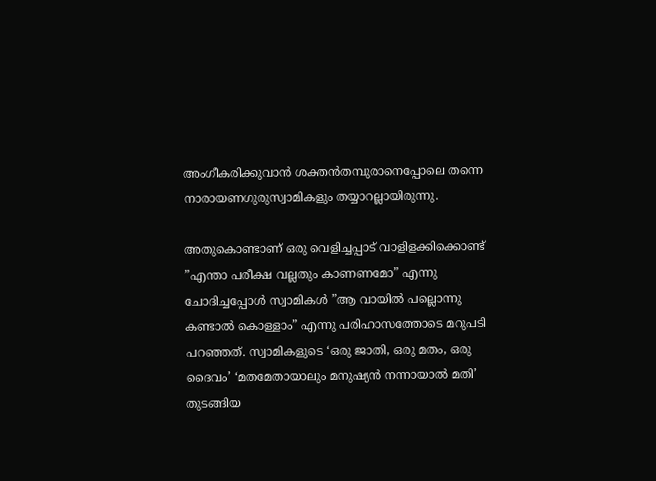അംഗീകരിക്കുവാന്‍ ശക്തന്‍തമ്പുരാനെപ്പോലെ തന്നെ നാരായണഗുരുസ്വാമികളും തയ്യാറല്ലായിരുന്നു.

അതുകൊണ്ടാണ് ഒരു വെളിച്ചപ്പാട് വാളിളക്കിക്കൊണ്ട് ”എന്താ പരീക്ഷ വല്ലതും കാണണമോ” എന്നു ചോദിച്ചപ്പോള്‍ സ്വാമികള്‍ ”ആ വായില്‍ പല്ലൊന്നു കണ്ടാല്‍ കൊള്ളാം” എന്നു പരിഹാസത്തോടെ മറുപടി പറഞ്ഞത്. സ്വാമികളുടെ ‘ഒരു ജാതി, ഒരു മതം, ഒരു ദൈവം’ ‘മതമേതായാലും മനുഷ്യന്‍ നന്നായാല്‍ മതി’ തുടങ്ങിയ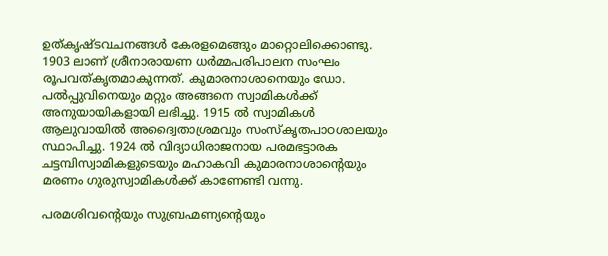ഉത്കൃഷ്ടവചനങ്ങള്‍ കേരളമെങ്ങും മാറ്റൊലിക്കൊണ്ടു. 1903 ലാണ് ശ്രീനാരായണ ധര്‍മ്മപരിപാലന സംഘം രൂപവത്കൃതമാകുന്നത്. കുമാരനാശാനെയും ഡോ. പല്‍പ്പുവിനെയും മറ്റും അങ്ങനെ സ്വാമികള്‍ക്ക് അനുയായികളായി ലഭിച്ചു. 1915 ല്‍ സ്വാമികള്‍ ആലുവായില്‍ അദ്വൈതാശ്രമവും സംസ്‌കൃതപാഠശാലയും സ്ഥാപിച്ചു. 1924 ല്‍ വിദ്യാധിരാജനായ പരമഭട്ടാരക ചട്ടമ്പിസ്വാമികളുടെയും മഹാകവി കുമാരനാശാന്റെയും മരണം ഗുരുസ്വാമികള്‍ക്ക് കാണേണ്ടി വന്നു.

പരമശിവന്റെയും സുബ്രഹ്മണ്യന്റെയും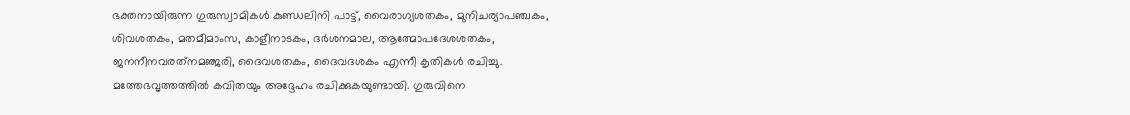ഭക്തനായിരുന്ന ഗുരുസ്വാമികള്‍ കുണ്ഡലിനി പാട്ട്, വൈരാഗ്യശതകം, മുനിചര്യാപഞ്ചകം, ശിവശതകം, മതമീമാംസ, കാളീനാടകം, ദര്‍ശനമാല, ആത്മോപദേശശതകം, ജനനീനവരത്‌നമഞ്ജരി, ദൈവശതകം, ദൈവദശകം എന്നീ കൃതികള്‍ രചിച്ചു. മത്തേഭവൃത്തത്തില്‍ കവിതയും അദ്ദേഹം രചിക്കുകയുണ്ടായി. ഗുരുവിനെ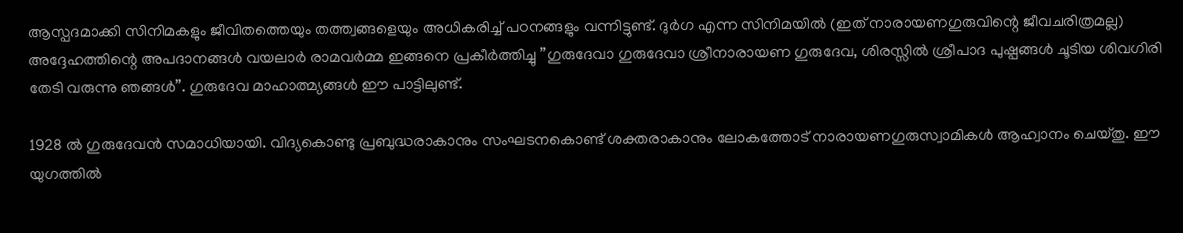ആസ്പദമാക്കി സിനിമകളും ജീവിതത്തെയും തത്ത്വങ്ങളെയും അധികരിച്ച് പഠനങ്ങളും വന്നിട്ടുണ്ട്. ദുര്‍ഗ എന്ന സിനിമയില്‍ (ഇത് നാരായണഗുരുവിന്റെ ജീവചരിത്രമല്ല) അദ്ദേഹത്തിന്റെ അപദാനങ്ങള്‍ വയലാര്‍ രാമവര്‍മ്മ ഇങ്ങനെ പ്രകീര്‍ത്തിച്ചു ”ഗുരുദേവാ ഗുരുദേവാ ശ്രീനാരായണ ഗുരുദേവ, ശിരസ്സില്‍ ശ്രീപാദ പുഷ്പങ്ങള്‍ ചൂടിയ ശിവഗിരി തേടി വരുന്നു ഞങ്ങള്‍”. ഗുരുദേവ മാഹാത്മ്യങ്ങള്‍ ഈ പാട്ടിലുണ്ട്.

1928 ല്‍ ഗുരുദേവന്‍ സമാധിയായി. വിദ്യകൊണ്ടു പ്രബുദ്ധരാകാനും സംഘടനകൊണ്ട് ശക്തരാകാനും ലോകത്തോട് നാരായണഗുരുസ്വാമികള്‍ ആഹ്വാനം ചെയ്തു. ഈ യുഗത്തില്‍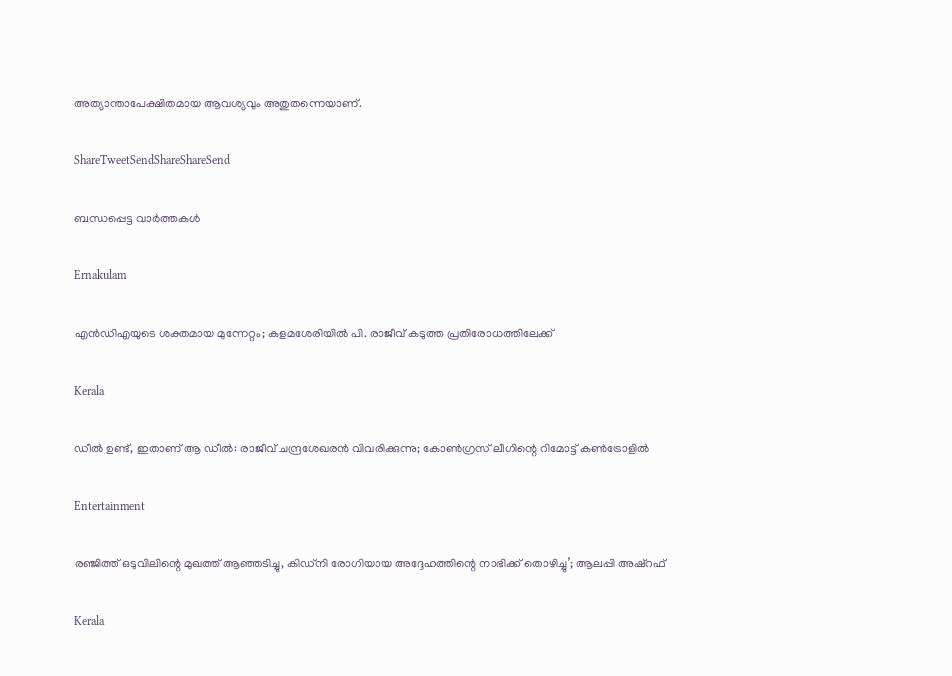അത്യാന്താപേക്ഷിതമായ ആവശ്യവും അതുതന്നെയാണ്.

ShareTweetSendShareShareSend

ബന്ധപ്പെട്ട വാര്‍ത്തകള്‍

Ernakulam

എന്‍ഡിഎയുടെ ശക്തമായ മുന്നേറ്റം; കളമശേരിയിൽ പി. രാജീവ് കടുത്ത പ്രതിരോധത്തിലേക്ക്

Kerala

ഡീൽ ഉണ്ട്, ഇതാണ് ആ ഡീൽ: രാജീവ് ചന്ദ്രശേഖരൻ വിവരിക്കുന്നു; കോൺഗ്രസ് ലീഗിന്റെ റിമോട്ട് കൺട്രോളിൽ

Entertainment

രഞ്ജിത്ത് ഒടുവിലിന്റെ മുഖത്ത് ആഞ്ഞടിച്ചു, കിഡ്‌നി രോഗിയായ അദ്ദേഹത്തിന്റെ നാഭിക്ക് തൊഴിച്ചു’; ആലപ്പി അഷ്‌റഫ്

Kerala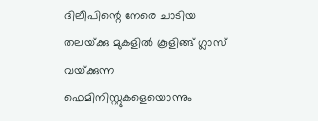ദിലീപിന്റെ നേരെ ചാടിയ തലയ്‌ക്കു മുകളിൽ കൂളിങ്ങ് ഗ്ലാസ് വയ്‌ക്കുന്ന ഫെമിനിസ്റ്റുകളെയൊന്നും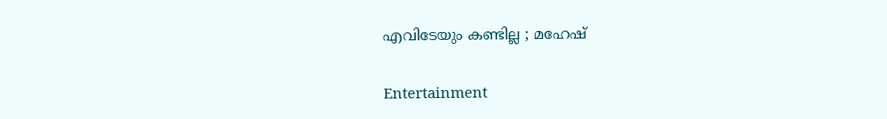എവിടേയും കണ്ടില്ല ; മഹേഷ്

Entertainment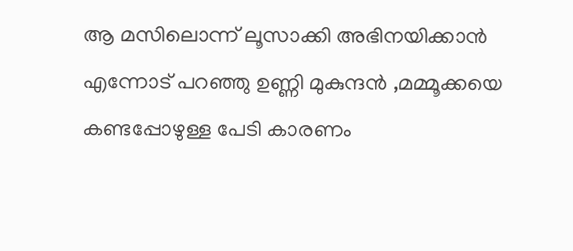ആ മസിലൊന്ന് ലൂസാക്കി അഭിനയിക്കാൻ എന്നോട് പറഞ്ഞു ഉണ്ണി മുകുന്ദൻ ,മമ്മൂക്കയെ കണ്ടപ്പോഴുള്ള പേടി കാരണം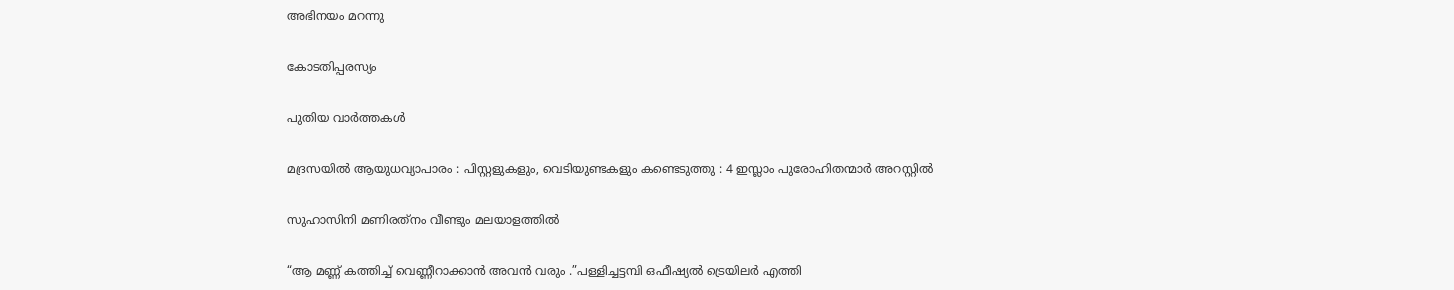അഭിനയം മറന്നു

കോടതിപ്പരസ്യം

പുതിയ വാര്‍ത്തകള്‍

മദ്രസയിൽ ആയുധവ്യാപാരം : പിസ്റ്റളുകളും, വെടിയുണ്ടകളും കണ്ടെടുത്തു : 4 ഇസ്ലാം പുരോഹിതന്മാർ അറസ്റ്റിൽ

സുഹാസിനി മണിരത്‌നം വീണ്ടും മലയാളത്തിൽ

“ആ മണ്ണ് കത്തിച്ച് വെണ്ണീറാക്കാൻ അവൻ വരും .”പള്ളിച്ചട്ടമ്പി ഒഫീഷ്യൽ ട്രെയിലർ എത്തി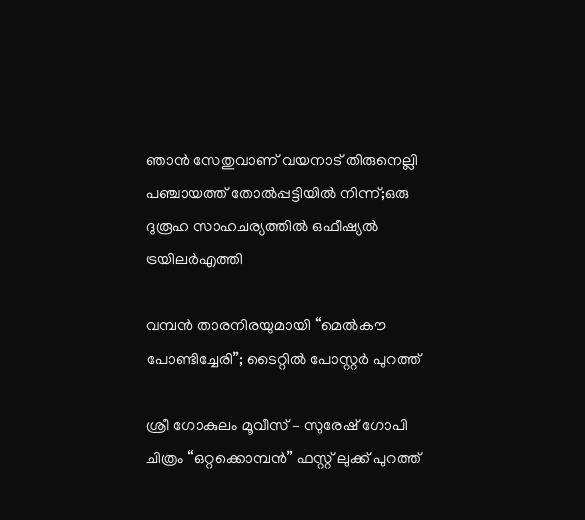ഞാൻ സേതുവാണ് വയനാട് തിരുനെല്ലി പഞ്ചായത്ത് തോൽപ്പട്ടിയിൽ നിന്ന്;ഒരു ദുരൂഹ സാഹചര്യത്തിൽ ഒഫീഷ്യൽ ട്രയിലർഎത്തി

വമ്പൻ താരനിരയുമായി “മെൽകൗ പോണ്ടിച്ചേരി”; ടൈറ്റിൽ പോസ്റ്റർ പുറത്ത്

ശ്രീ ഗോകുലം മൂവീസ് – സുരേഷ് ഗോപി ചിത്രം “ഒറ്റക്കൊമ്പൻ” ഫസ്റ്റ് ലുക്ക് പുറത്ത്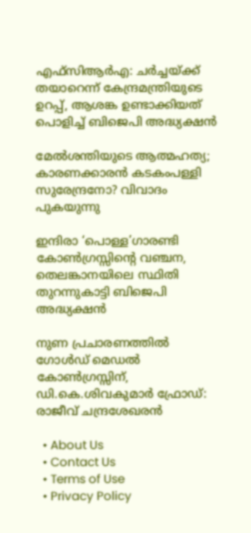എഫ്‌സിആർഎ: ചർച്ചയ്‌ക്ക് തയാറെന്ന് കേന്ദ്രമന്ത്രിയുടെ ഉറപ്പ്, ആശങ്ക ഉണ്ടാക്കിയത് പൊളിച്ച് ബിജെപി അദ്ധ്യക്ഷൻ

മേൽശന്തിയുടെ ആത്മഹത്യ; കാരണക്കാരൻ കടകംപള്ളി സുരേന്ദ്രനോ? വിവാദം പുകയുന്നു

ഇന്ദിരാ ‘പൊള്ള’ഗാരണ്ടി കോൺഗ്രസ്സിന്റെ വഞ്ചന, തെലങ്കാനയിലെ സ്ഥിതി തുറന്നുകാട്ടി ബിജെപി അദ്ധ്യക്ഷൻ

നുണ പ്രചാരണത്തിൽ ഗോൾഡ് മെഡൽ കോൺഗ്രസ്സിന്, ഡി.കെ.ശിവകുമാർ ഫ്രോഡ്: രാജീവ് ചന്ദ്രശേഖരൻ

  • About Us
  • Contact Us
  • Terms of Use
  • Privacy Policy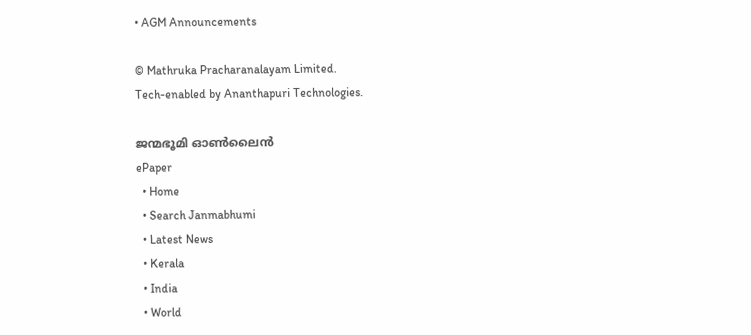• AGM Announcements

© Mathruka Pracharanalayam Limited.
Tech-enabled by Ananthapuri Technologies.

ജന്മഭൂമി ഓണ്‍ലൈന്‍
ePaper
  • Home
  • Search Janmabhumi
  • Latest News
  • Kerala
  • India
  • World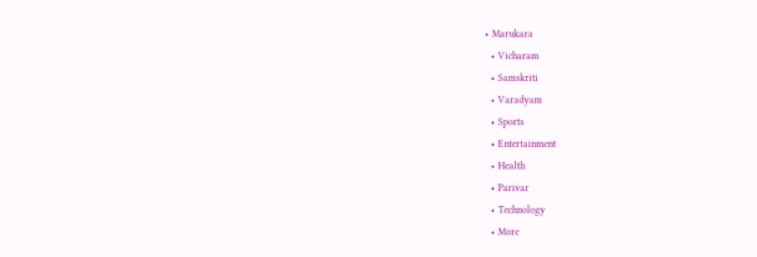• Marukara
  • Vicharam
  • Samskriti
  • Varadyam
  • Sports
  • Entertainment
  • Health
  • Parivar
  • Technology
  • More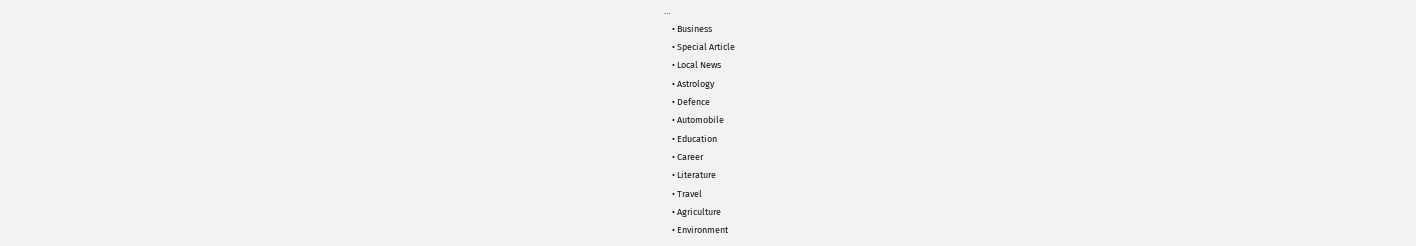…
    • Business
    • Special Article
    • Local News
    • Astrology
    • Defence
    • Automobile
    • Education
    • Career
    • Literature
    • Travel
    • Agriculture
    • Environment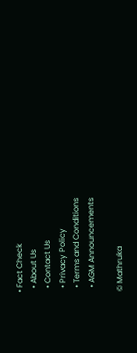• Fact Check
  • About Us
  • Contact Us
  • Privacy Policy
  • Terms and Conditions
  • AGM Announcements

© Mathruka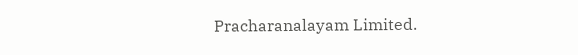Pracharanalayam Limited.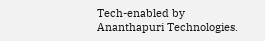Tech-enabled by Ananthapuri Technologies.